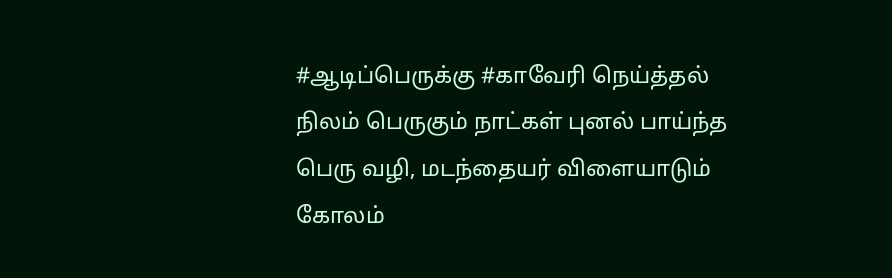#ஆடிப்பெருக்கு #காவேரி நெய்த்தல் நிலம் பெருகும் நாட்கள் புனல் பாய்ந்த பெரு வழி, மடந்தையர் விளையாடும் கோலம்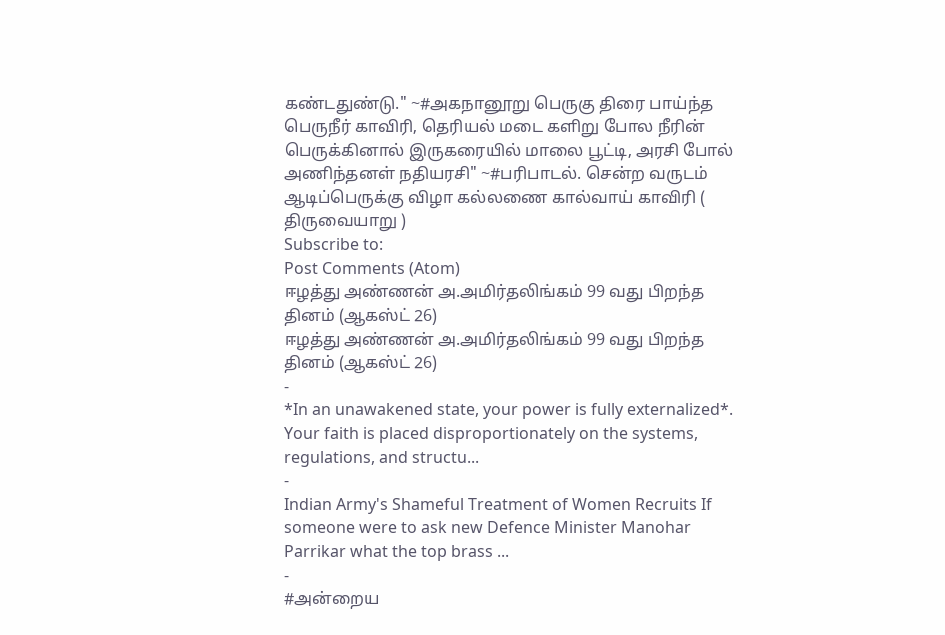கண்டதுண்டு." ~#அகநானூறு பெருகு திரை பாய்ந்த பெருநீர் காவிரி, தெரியல் மடை களிறு போல நீரின் பெருக்கினால் இருகரையில் மாலை பூட்டி, அரசி போல் அணிந்தனள் நதியரசி" ~#பரிபாடல். சென்ற வருடம் ஆடிப்பெருக்கு விழா கல்லணை கால்வாய் காவிரி ( திருவையாறு )
Subscribe to:
Post Comments (Atom)
ஈழத்து அண்ணன் அ.அமிர்தலிங்கம் 99 வது பிறந்த தினம் (ஆகஸ்ட் 26)
ஈழத்து அண்ணன் அ.அமிர்தலிங்கம் 99 வது பிறந்த தினம் (ஆகஸ்ட் 26)
-
*In an unawakened state, your power is fully externalized*. Your faith is placed disproportionately on the systems, regulations, and structu...
-
Indian Army's Shameful Treatment of Women Recruits If someone were to ask new Defence Minister Manohar Parrikar what the top brass ...
-
#அன்றைய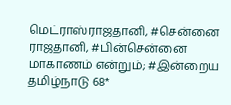மெட்ராஸ்ராஜதானி, #சென்னை ராஜதானி, #பின்சென்னை மாகாணம் என்றும்; #இன்றைய தமிழ்நாடு 68*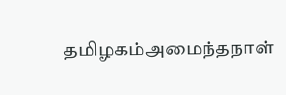தமிழகம்அமைந்தநாள்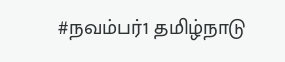#நவம்பர்1 தமிழ்நாடு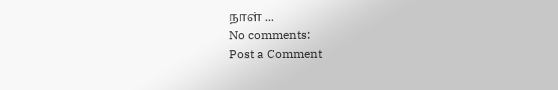நாள் ...
No comments:
Post a Comment